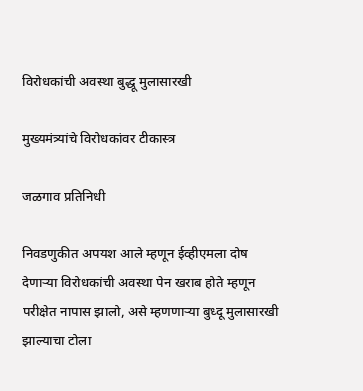विरोधकांची अवस्था बुद्धू मुलासारखी

मुख्यमंत्र्यांचे विरोधकांवर टीकास्त्र

जळगाव प्रतिनिधी

निवडणुकीत अपयश आले म्हणून ईव्हीएमला दोष देणार्‍या विरोधकांची अवस्था पेन खराब होते म्हणून परीक्षेत नापास झालो, असे म्हणणार्‍या बुध्दू मुलासारखी झाल्याचा टोला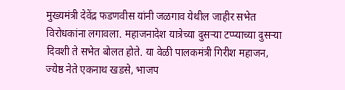मुख्यमंत्री देवेंद्र फडणवीस यांनी जळगाव येथील जाहीर सभेत विरोधकांना लगावला. महाजनादेश यात्रेच्या दुसर्‍या टप्प्याच्या दुसर्‍या दिवशी ते सभेत बोलत होते. या वेळी पालकमंत्री गिरीश महाजन, ज्येष्ठ नेते एकनाथ खडसे, भाजप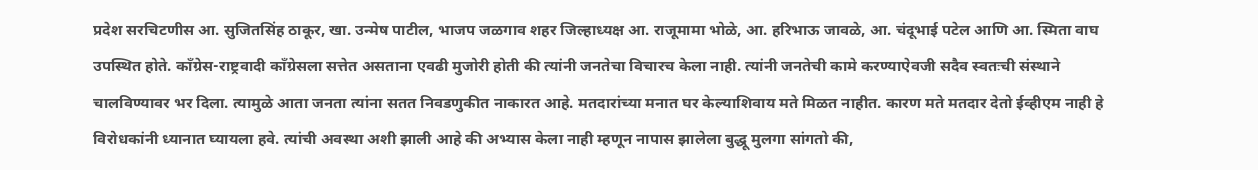प्रदेश सरचिटणीस आ. सुजितसिंह ठाकूर, खा. उन्मेष पाटील, भाजप जळगाव शहर जिल्हाध्यक्ष आ. राजूमामा भोळे, आ. हरिभाऊ जावळे, आ. चंदूभाई पटेल आणि आ. स्मिता वाघ उपस्थित होते. काँग्रेस-राष्ट्रवादी काँग्रेसला सत्तेत असताना एवढी मुजोरी होती की त्यांनी जनतेचा विचारच केला नाही. त्यांनी जनतेची कामे करण्याऐवजी सदैव स्वतःची संस्थाने चालविण्यावर भर दिला. त्यामुळे आता जनता त्यांना सतत निवडणुकीत नाकारत आहे. मतदारांच्या मनात घर केल्याशिवाय मते मिळत नाहीत. कारण मते मतदार देतो ईव्हीएम नाही हे विरोधकांनी ध्यानात घ्यायला हवे. त्यांची अवस्था अशी झाली आहे की अभ्यास केला नाही म्हणून नापास झालेला बुद्धू मुलगा सांगतो की,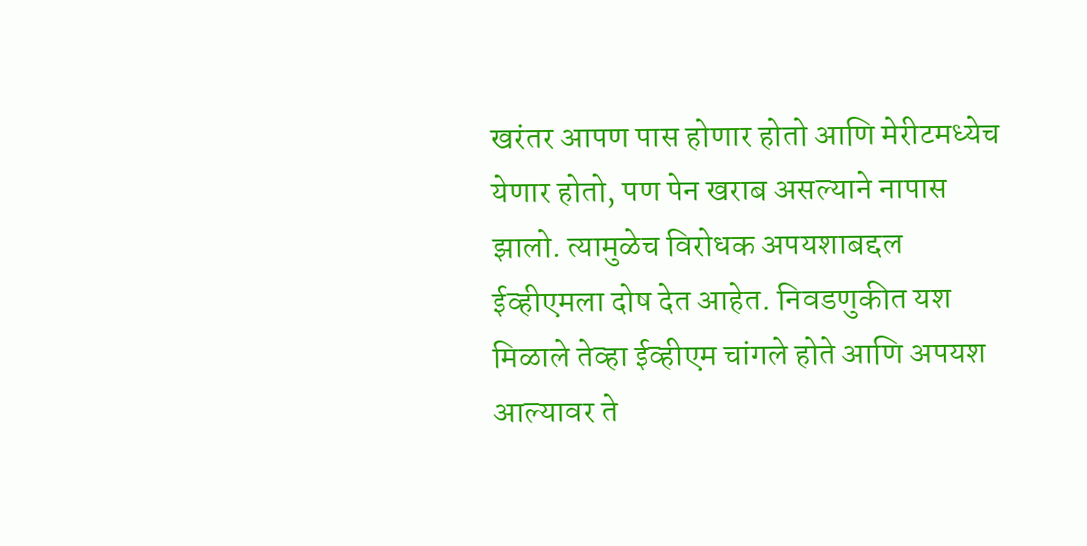खरंतर आपण पास होणार होतो आणि मेरीटमध्येच येणार होतो, पण पेन खराब असल्याने नापास झालो. त्यामुळेच विरोधक अपयशाबद्दल ईव्हीएमला दोष देत आहेत. निवडणुकीत यश मिळाले तेव्हा ईव्हीएम चांगले होते आणि अपयश आल्यावर ते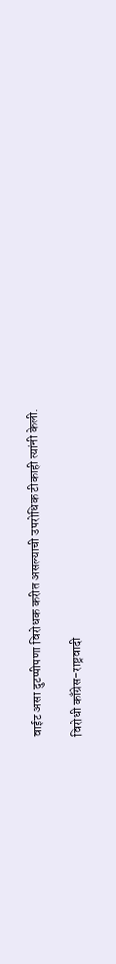वाईट असा दुटप्पीपणा विरोधक करीत असल्याची उपरोधिक टीकाही त्यांनी केली.

विरोधी काँग्रेस-राष्ट्रवादी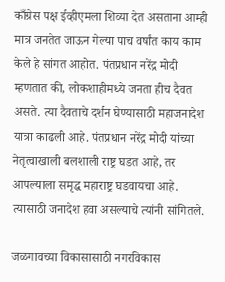काँग्रेस पक्ष ईव्हीएमला शिव्या देत असताना आम्ही मात्र जनतेत जाऊन गेल्या पाच वर्षांत काय काम केले हे सांगत आहोत. पंतप्रधान नरेंद्र मोदी म्हणतात की, लोकशाहीमध्ये जनता हीच दैवत असते. त्या दैवताचे दर्शन घेण्यासाठी महाजनादेश यात्रा काढली आहे. पंतप्रधान नरेंद्र मोदी यांच्या नेतृत्वाखाली बलशाली राष्ट्र घडत आहे, तर आपल्याला समृद्ध महाराष्ट्र घडवायचा आहे. त्यासाठी जनादेश हवा असल्याचे त्यांनी सांगितले.

जळगावच्या विकासासाठी नगरविकास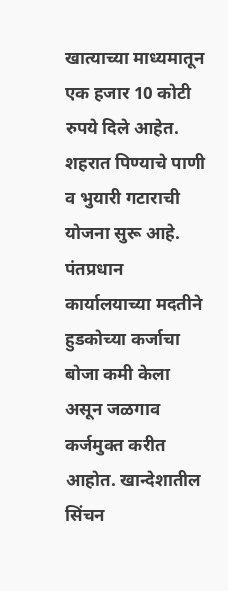खात्याच्या माध्यमातून एक हजार 10 कोटी रुपये दिले आहेत. शहरात पिण्याचे पाणी व भुयारी गटाराची योजना सुरू आहे. पंतप्रधान कार्यालयाच्या मदतीने हुडकोच्या कर्जाचा बोजा कमी केला असून जळगाव कर्जमुक्त करीत आहोत. खान्देशातील सिंचन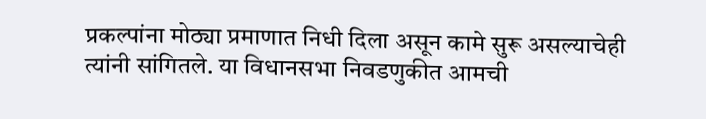प्रकल्पांना मोठ्या प्रमाणात निधी दिला असून कामे सुरू असल्याचेही त्यांनी सांगितले. या विधानसभा निवडणुकीत आमची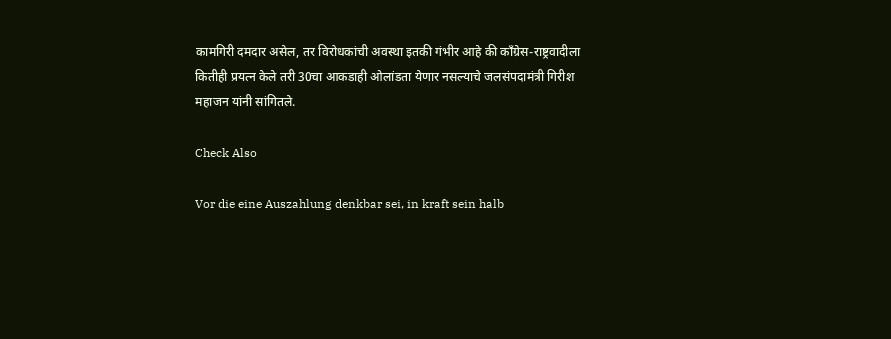कामगिरी दमदार असेल, तर विरोधकांची अवस्था इतकी गंभीर आहे की काँग्रेस-राष्ट्रवादीला कितीही प्रयत्न केले तरी 30चा आकडाही ओलांडता येणार नसल्याचे जलसंपदामंत्री गिरीश महाजन यांनी सांगितले.

Check Also

Vor die eine Auszahlung denkbar sei, in kraft sein halb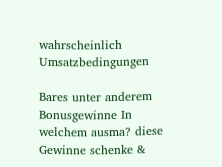wahrscheinlich Umsatzbedingungen

Bares unter anderem Bonusgewinne In welchem ausma? diese Gewinne schenke &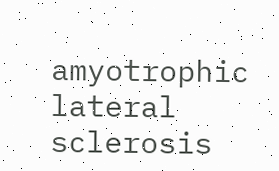amyotrophic lateral sclerosis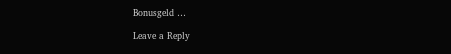Bonusgeld …

Leave a Reply